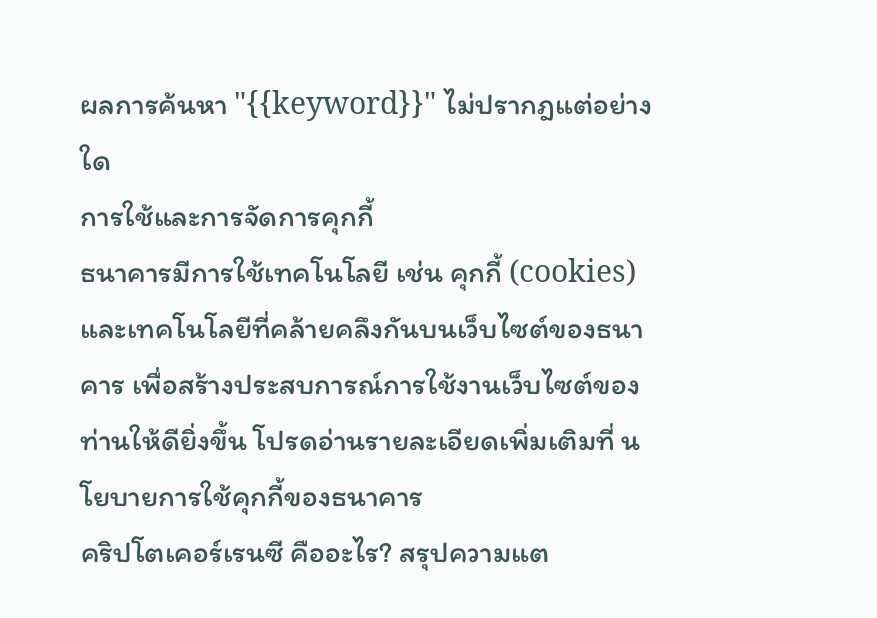ผลการค้นหา "{{keyword}}" ไม่ปรากฎแต่อย่างใด
การใช้และการจัดการคุกกี้
ธนาคารมีการใช้เทคโนโลยี เช่น คุกกี้ (cookies) และเทคโนโลยีที่คล้ายคลึงกันบนเว็บไซต์ของธนาคาร เพื่อสร้างประสบการณ์การใช้งานเว็บไซต์ของท่านให้ดียิ่งขึ้น โปรดอ่านรายละเอียดเพิ่มเติมที่ นโยบายการใช้คุกกี้ของธนาคาร
คริปโตเคอร์เรนซี คืออะไร? สรุปความแต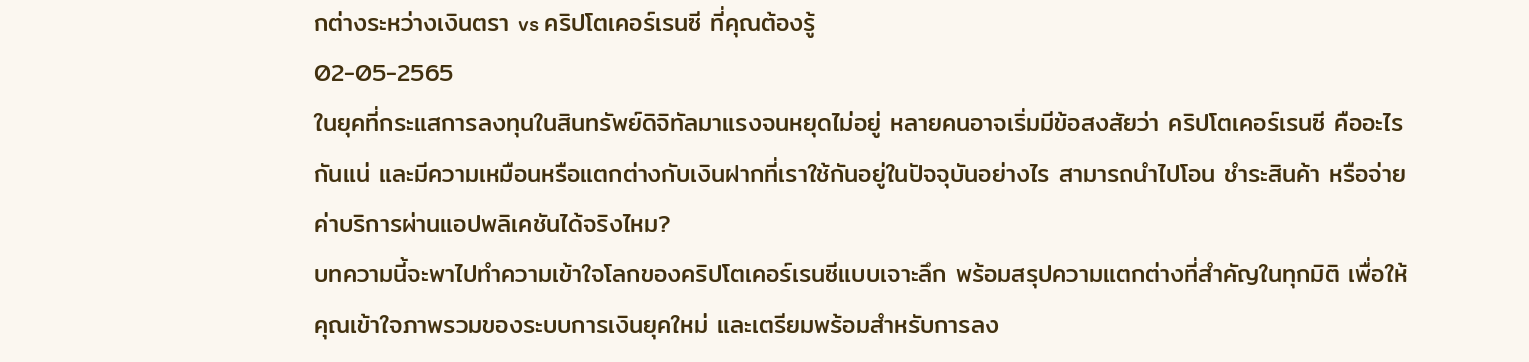กต่างระหว่างเงินตรา vs คริปโตเคอร์เรนซี ที่คุณต้องรู้
02-05-2565
ในยุคที่กระแสการลงทุนในสินทรัพย์ดิจิทัลมาแรงจนหยุดไม่อยู่ หลายคนอาจเริ่มมีข้อสงสัยว่า คริปโตเคอร์เรนซี คืออะไรกันแน่ และมีความเหมือนหรือแตกต่างกับเงินฝากที่เราใช้กันอยู่ในปัจจุบันอย่างไร สามารถนำไปโอน ชำระสินค้า หรือจ่ายค่าบริการผ่านแอปพลิเคชันได้จริงไหม?
บทความนี้จะพาไปทำความเข้าใจโลกของคริปโตเคอร์เรนซีแบบเจาะลึก พร้อมสรุปความแตกต่างที่สำคัญในทุกมิติ เพื่อให้คุณเข้าใจภาพรวมของระบบการเงินยุคใหม่ และเตรียมพร้อมสำหรับการลง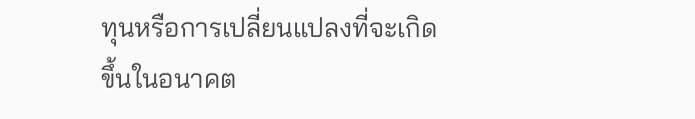ทุนหรือการเปลี่ยนแปลงที่จะเกิดขึ้นในอนาคต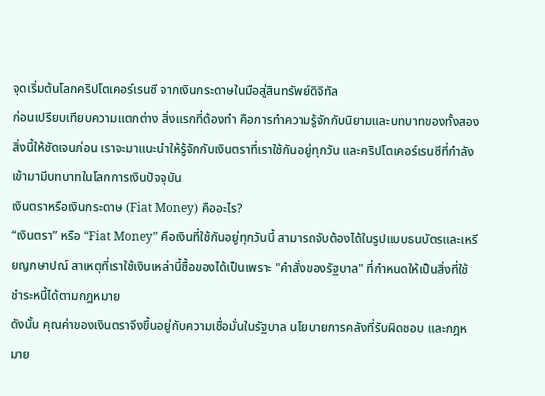จุดเริ่มต้นโลกคริปโตเคอร์เรนซี จากเงินกระดาษในมือสู่สินทรัพย์ดิจิทัล
ก่อนเปรียบเทียบความแตกต่าง สิ่งแรกที่ต้องทำ คือการทำความรู้จักกับนิยามและบทบาทของทั้งสองสิ่งนี้ให้ชัดเจนก่อน เราจะมาแนะนำให้รู้จักกับเงินตราที่เราใช้กันอยู่ทุกวัน และคริปโตเคอร์เรนซีที่กำลังเข้ามามีบทบาทในโลกการเงินปัจจุบัน
เงินตราหรือเงินกระดาษ (Fiat Money) คืออะไร?
“เงินตรา” หรือ “Fiat Money” คือเงินที่ใช้กันอยู่ทุกวันนี้ สามารถจับต้องได้ในรูปแบบธนบัตรและเหรียญกษาปณ์ สาเหตุที่เราใช้เงินเหล่านี้ซื้อของได้เป็นเพราะ "คำสั่งของรัฐบาล" ที่กำหนดให้เป็นสิ่งที่ใช้ชำระหนี้ได้ตามกฎหมาย
ดังนั้น คุณค่าของเงินตราจึงขึ้นอยู่กับความเชื่อมั่นในรัฐบาล นโยบายการคลังที่รับผิดชอบ และกฎหมาย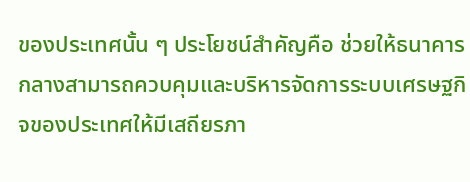ของประเทศนั้น ๆ ประโยชน์สำคัญคือ ช่วยให้ธนาคารกลางสามารถควบคุมและบริหารจัดการระบบเศรษฐกิจของประเทศให้มีเสถียรภา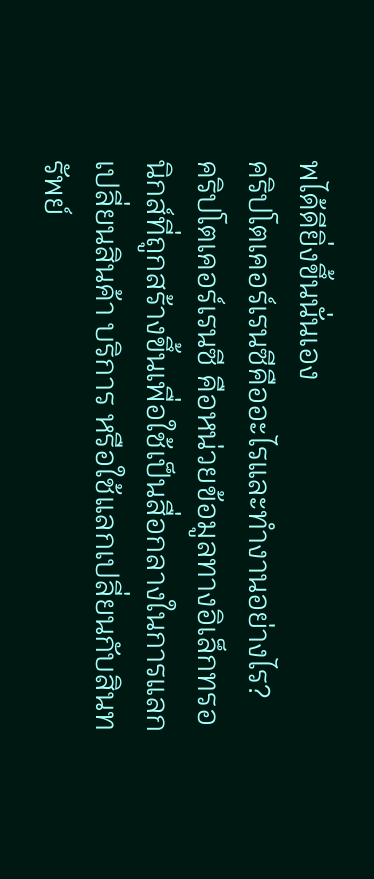พได้ดียิ่งขึ้นนั่นเอง
คริปโตเคอร์เรนซีคืออะไรและทำงานอย่างไร?
คริปโตเคอร์เรนซี คือหน่วยข้อมูลทางอิเล็กทรอนิกส์ที่ถูกสร้างขึ้นเพื่อใช้เป็นสื่อกลางในการแลกเปลี่ยนสินค้า บริการ หรือใช้แลกเปลี่ยนกับสินทรัพย์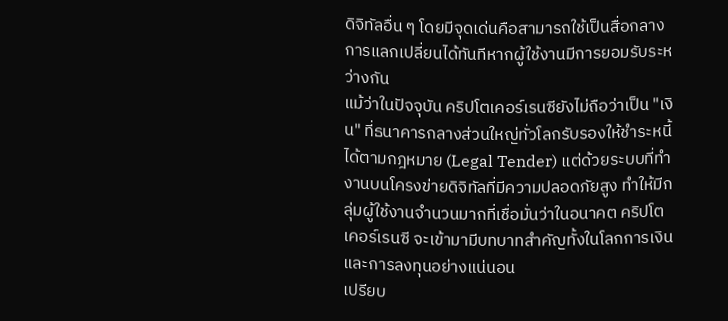ดิจิทัลอื่น ๆ โดยมีจุดเด่นคือสามารถใช้เป็นสื่อกลางการแลกเปลี่ยนได้ทันทีหากผู้ใช้งานมีการยอมรับระหว่างกัน
แม้ว่าในปัจจุบัน คริปโตเคอร์เรนซียังไม่ถือว่าเป็น "เงิน" ที่ธนาคารกลางส่วนใหญ่ทั่วโลกรับรองให้ชำระหนี้ได้ตามกฎหมาย (Legal Tender) แต่ด้วยระบบที่ทำงานบนโครงข่ายดิจิทัลที่มีความปลอดภัยสูง ทำให้มีกลุ่มผู้ใช้งานจำนวนมากที่เชื่อมั่นว่าในอนาคต คริปโตเคอร์เรนซี จะเข้ามามีบทบาทสำคัญทั้งในโลกการเงินและการลงทุนอย่างแน่นอน
เปรียบ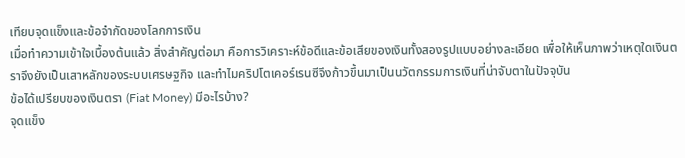เทียบจุดแข็งและข้อจำกัดของโลกการเงิน
เมื่อทำความเข้าใจเบื้องต้นแล้ว สิ่งสำคัญต่อมา คือการวิเคราะห์ข้อดีและข้อเสียของเงินทั้งสองรูปแบบอย่างละเอียด เพื่อให้เห็นภาพว่าเหตุใดเงินตราจึงยังเป็นเสาหลักของระบบเศรษฐกิจ และทำไมคริปโตเคอร์เรนซีจึงก้าวขึ้นมาเป็นนวัตกรรมการเงินที่น่าจับตาในปัจจุบัน
ข้อได้เปรียบของเงินตรา (Fiat Money) มีอะไรบ้าง?
จุดแข็ง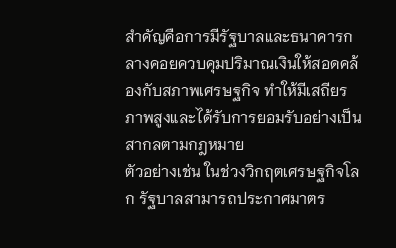สำคัญคือการมีรัฐบาลและธนาคารกลางคอยควบคุมปริมาณเงินให้สอดคล้องกับสภาพเศรษฐกิจ ทำให้มีเสถียรภาพสูงและได้รับการยอมรับอย่างเป็นสากลตามกฎหมาย
ตัวอย่างเช่น ในช่วงวิกฤตเศรษฐกิจโลก รัฐบาลสามารถประกาศมาตร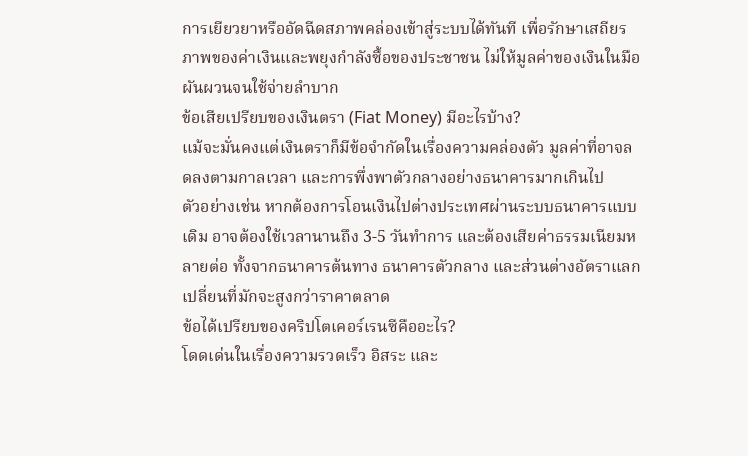การเยียวยาหรืออัดฉีดสภาพคล่องเข้าสู่ระบบได้ทันที เพื่อรักษาเสถียรภาพของค่าเงินและพยุงกำลังซื้อของประชาชน ไม่ให้มูลค่าของเงินในมือผันผวนจนใช้จ่ายลำบาก
ข้อเสียเปรียบของเงินตรา (Fiat Money) มีอะไรบ้าง?
แม้จะมั่นคงแต่เงินตราก็มีข้อจำกัดในเรื่องความคล่องตัว มูลค่าที่อาจลดลงตามกาลเวลา และการพึ่งพาตัวกลางอย่างธนาคารมากเกินไป
ตัวอย่างเช่น หากต้องการโอนเงินไปต่างประเทศผ่านระบบธนาคารแบบเดิม อาจต้องใช้เวลานานถึง 3-5 วันทำการ และต้องเสียค่าธรรมเนียมหลายต่อ ทั้งจากธนาคารต้นทาง ธนาคารตัวกลาง และส่วนต่างอัตราแลกเปลี่ยนที่มักจะสูงกว่าราคาตลาด
ข้อได้เปรียบของคริปโตเคอร์เรนซีคืออะไร?
โดดเด่นในเรื่องความรวดเร็ว อิสระ และ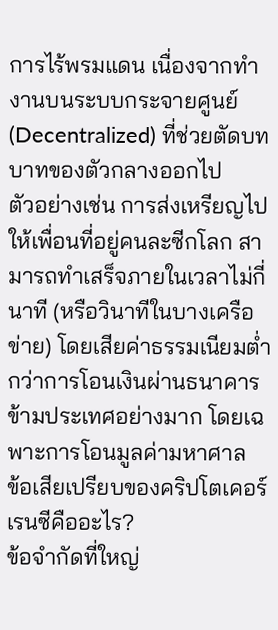การไร้พรมแดน เนื่องจากทำงานบนระบบกระจายศูนย์ (Decentralized) ที่ช่วยตัดบทบาทของตัวกลางออกไป
ตัวอย่างเช่น การส่งเหรียญไปให้เพื่อนที่อยู่คนละซีกโลก สามารถทำเสร็จภายในเวลาไม่กี่นาที (หรือวินาทีในบางเครือข่าย) โดยเสียค่าธรรมเนียมต่ำกว่าการโอนเงินผ่านธนาคารข้ามประเทศอย่างมาก โดยเฉพาะการโอนมูลค่ามหาศาล
ข้อเสียเปรียบของคริปโตเคอร์เรนซีคืออะไร?
ข้อจำกัดที่ใหญ่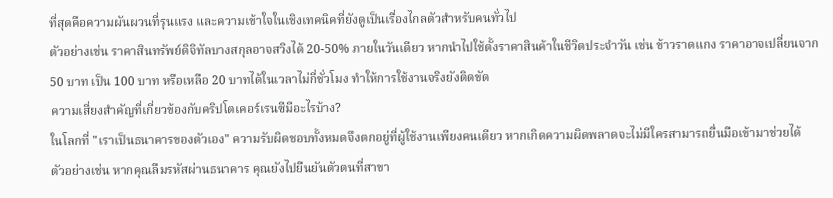ที่สุดคือความผันผวนที่รุนแรง และความเข้าใจในเชิงเทคนิคที่ยังดูเป็นเรื่องไกลตัวสำหรับคนทั่วไป
ตัวอย่างเช่น ราคาสินทรัพย์ดิจิทัลบางสกุลอาจสวิงได้ 20-50% ภายในวันเดียว หากนำไปใช้ตั้งราคาสินค้าในชีวิตประจำวัน เช่น ข้าวราดแกง ราคาอาจเปลี่ยนจาก 50 บาท เป็น 100 บาท หรือเหลือ 20 บาทได้ในเวลาไม่กี่ชั่วโมง ทำให้การใช้งานจริงยังติดขัด
ความเสี่ยงสำคัญที่เกี่ยวข้องกับคริปโตเคอร์เรนซีมีอะไรบ้าง?
ในโลกที่ "เราเป็นธนาคารของตัวเอง" ความรับผิดชอบทั้งหมดจึงตกอยู่ที่ผู้ใช้งานเพียงคนเดียว หากเกิดความผิดพลาดจะไม่มีใครสามารถยื่นมือเข้ามาช่วยได้
ตัวอย่างเช่น หากคุณลืมรหัสผ่านธนาคาร คุณยังไปยืนยันตัวตนที่สาขา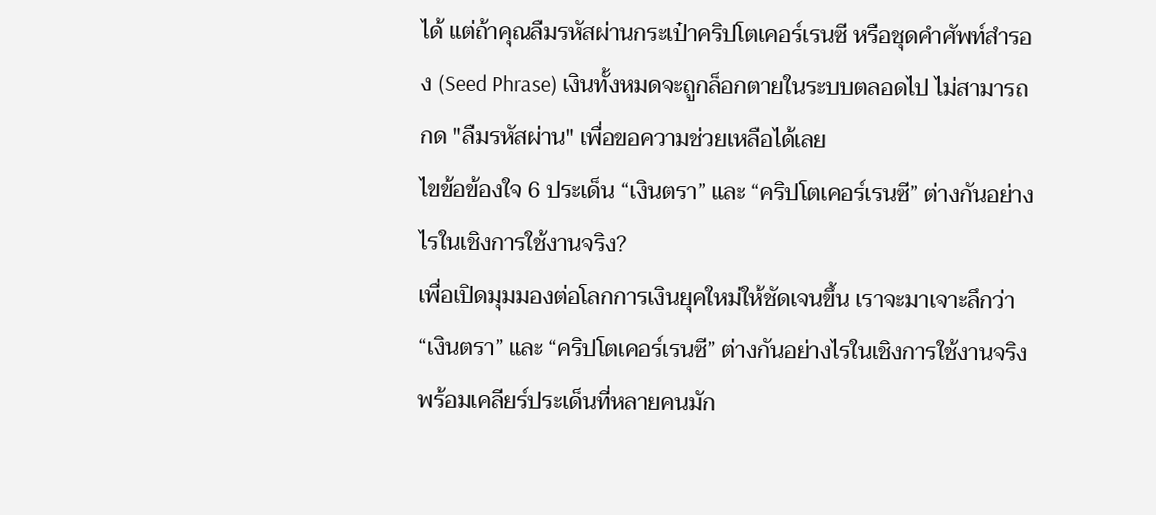ได้ แต่ถ้าคุณลืมรหัสผ่านกระเป๋าคริปโตเคอร์เรนซี หรือชุดคำศัพท์สำรอง (Seed Phrase) เงินทั้งหมดจะถูกล็อกตายในระบบตลอดไป ไม่สามารถกด "ลืมรหัสผ่าน" เพื่อขอความช่วยเหลือได้เลย
ไขข้อข้องใจ 6 ประเด็น “เงินตรา” และ “คริปโตเคอร์เรนซี” ต่างกันอย่างไรในเชิงการใช้งานจริง?
เพื่อเปิดมุมมองต่อโลกการเงินยุคใหม่ให้ชัดเจนขึ้น เราจะมาเจาะลึกว่า “เงินตรา” และ “คริปโตเคอร์เรนซี” ต่างกันอย่างไรในเชิงการใช้งานจริง พร้อมเคลียร์ประเด็นที่หลายคนมัก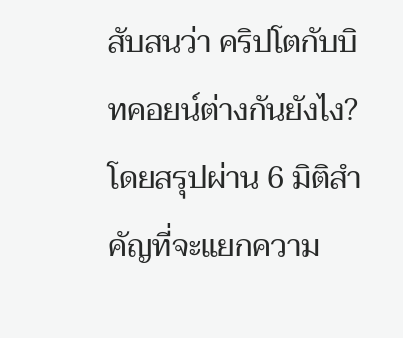สับสนว่า คริปโตกับบิทคอยน์ต่างกันยังไง? โดยสรุปผ่าน 6 มิติสำคัญที่จะแยกความ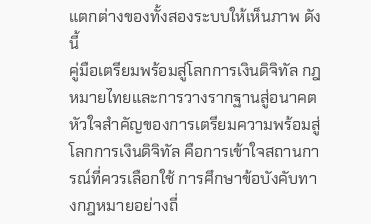แตกต่างของทั้งสองระบบให้เห็นภาพ ดังนี้
คู่มือเตรียมพร้อมสู่โลกการเงินดิจิทัล กฎหมายไทยและการวางรากฐานสู่อนาคต
หัวใจสำคัญของการเตรียมความพร้อมสู่โลกการเงินดิจิทัล คือการเข้าใจสถานการณ์ที่ควรเลือกใช้ การศึกษาข้อบังคับทางกฎหมายอย่างถี่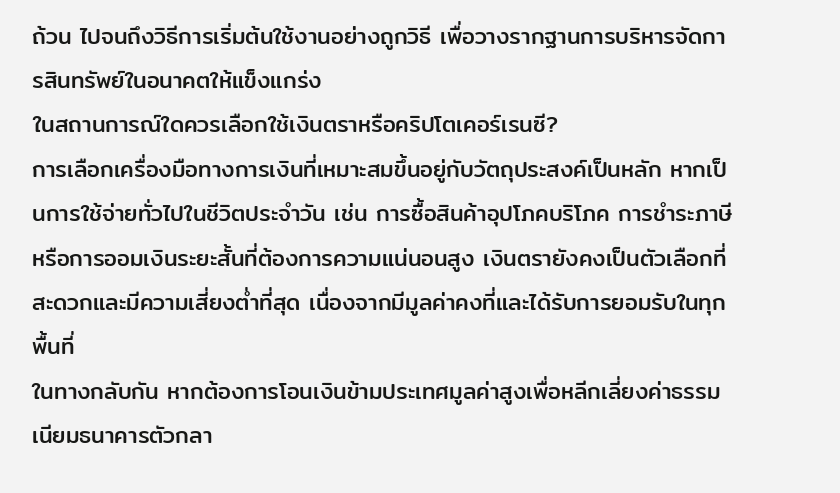ถ้วน ไปจนถึงวิธีการเริ่มต้นใช้งานอย่างถูกวิธี เพื่อวางรากฐานการบริหารจัดการสินทรัพย์ในอนาคตให้แข็งแกร่ง
ในสถานการณ์ใดควรเลือกใช้เงินตราหรือคริปโตเคอร์เรนซี?
การเลือกเครื่องมือทางการเงินที่เหมาะสมขึ้นอยู่กับวัตถุประสงค์เป็นหลัก หากเป็นการใช้จ่ายทั่วไปในชีวิตประจำวัน เช่น การซื้อสินค้าอุปโภคบริโภค การชำระภาษี หรือการออมเงินระยะสั้นที่ต้องการความแน่นอนสูง เงินตรายังคงเป็นตัวเลือกที่สะดวกและมีความเสี่ยงต่ำที่สุด เนื่องจากมีมูลค่าคงที่และได้รับการยอมรับในทุกพื้นที่
ในทางกลับกัน หากต้องการโอนเงินข้ามประเทศมูลค่าสูงเพื่อหลีกเลี่ยงค่าธรรมเนียมธนาคารตัวกลา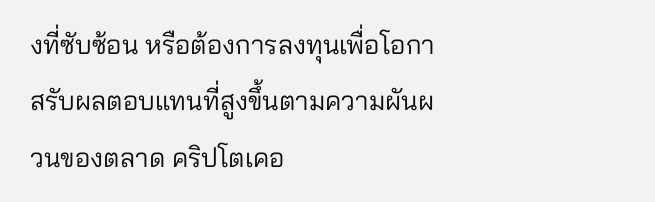งที่ซับซ้อน หรือต้องการลงทุนเพื่อโอกาสรับผลตอบแทนที่สูงขึ้นตามความผันผวนของตลาด คริปโตเคอ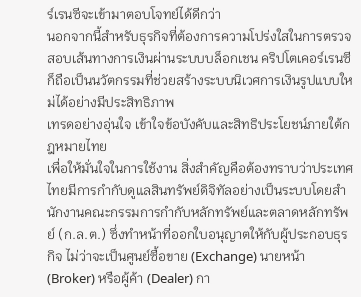ร์เรนซีจะเข้ามาตอบโจทย์ได้ดีกว่า
นอกจากนี้สำหรับธุรกิจที่ต้องการความโปร่งใสในการตรวจสอบเส้นทางการเงินผ่านระบบบล็อกเชน คริปโตเคอร์เรนซีก็ถือเป็นนวัตกรรมที่ช่วยสร้างระบบนิเวศการเงินรูปแบบใหม่ได้อย่างมีประสิทธิภาพ
เทรดอย่างอุ่นใจ เข้าใจข้อบังคับและสิทธิประโยชน์ภายใต้กฎหมายไทย
เพื่อให้มั่นใจในการใช้งาน สิ่งสำคัญคือต้องทราบว่าประเทศไทยมีการกำกับดูแลสินทรัพย์ดิจิทัลอย่างเป็นระบบโดยสำนักงานคณะกรรมการกำกับหลักทรัพย์และตลาดหลักทรัพย์ (ก.ล.ต.) ซึ่งทำหน้าที่ออกใบอนุญาตให้กับผู้ประกอบธุรกิจ ไม่ว่าจะเป็นศูนย์ซื้อขาย (Exchange) นายหน้า (Broker) หรือผู้ค้า (Dealer) กา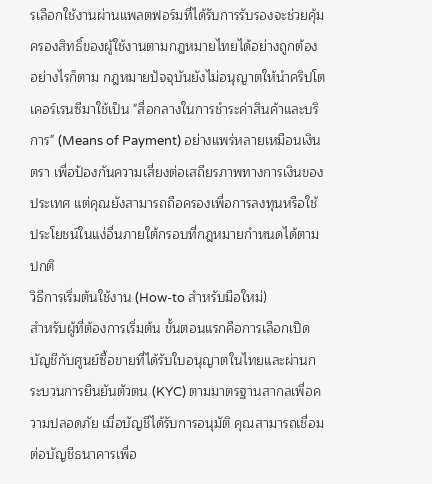รเลือกใช้งานผ่านแพลตฟอร์มที่ได้รับการรับรองจะช่วยคุ้มครองสิทธิ์ของผู้ใช้งานตามกฎหมายไทยได้อย่างถูกต้อง
อย่างไรก็ตาม กฎหมายปัจจุบันยังไม่อนุญาตให้นำคริปโตเคอร์เรนซีมาใช้เป็น "สื่อกลางในการชำระค่าสินค้าและบริการ" (Means of Payment) อย่างแพร่หลายเหมือนเงินตรา เพื่อป้องกันความเสี่ยงต่อเสถียรภาพทางการเงินของประเทศ แต่คุณยังสามารถถือครองเพื่อการลงทุนหรือใช้ประโยชน์ในแง่อื่นภายใต้กรอบที่กฎหมายกำหนดได้ตามปกติ
วิธีการเริ่มต้นใช้งาน (How-to สำหรับมือใหม่)
สำหรับผู้ที่ต้องการเริ่มต้น ขั้นตอนแรกคือการเลือกเปิดบัญชีกับศูนย์ซื้อขายที่ได้รับใบอนุญาตในไทยและผ่านกระบวนการยืนยันตัวตน (KYC) ตามมาตรฐานสากลเพื่อความปลอดภัย เมื่อบัญชีได้รับการอนุมัติ คุณสามารถเชื่อมต่อบัญชีธนาคารเพื่อ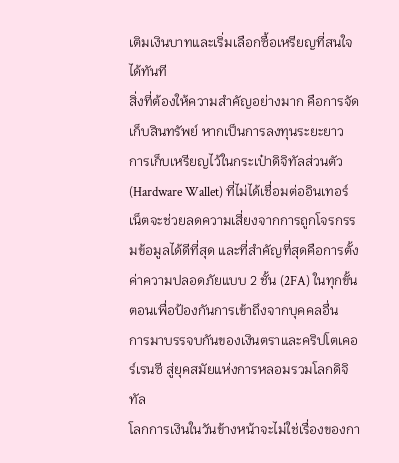เติมเงินบาทและเริ่มเลือกซื้อเหรียญที่สนใจได้ทันที
สิ่งที่ต้องให้ความสำคัญอย่างมาก คือการจัดเก็บสินทรัพย์ หากเป็นการลงทุนระยะยาว การเก็บเหรียญไว้ในกระเป๋าดิจิทัลส่วนตัว (Hardware Wallet) ที่ไม่ได้เชื่อมต่ออินเทอร์เน็ตจะช่วยลดความเสี่ยงจากการถูกโจรกรรมข้อมูลได้ดีที่สุด และที่สำคัญที่สุดคือการตั้งค่าความปลอดภัยแบบ 2 ชั้น (2FA) ในทุกขั้นตอนเพื่อป้องกันการเข้าถึงจากบุคคลอื่น
การมาบรรจบกันของเงินตราและคริปโตเคอร์เรนซี สู่ยุคสมัยแห่งการหลอมรวมโลกดิจิทัล
โลกการเงินในวันข้างหน้าจะไม่ใช่เรื่องของกา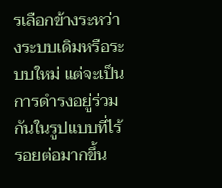รเลือกข้างระหว่างระบบเดิมหรือระบบใหม่ แต่จะเป็นการดำรงอยู่ร่วมกันในรูปแบบที่ไร้รอยต่อมากขึ้น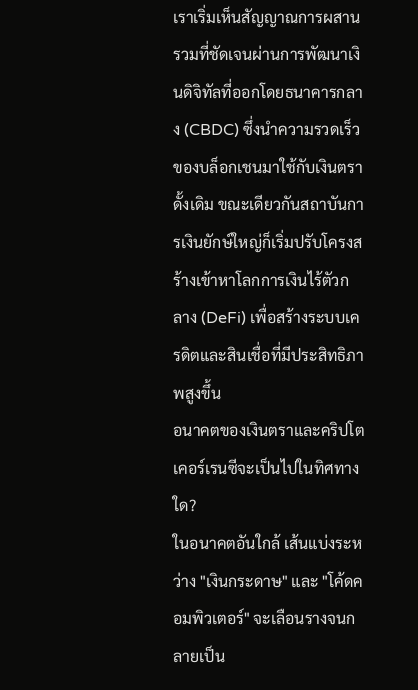เราเริ่มเห็นสัญญาณการผสานรวมที่ชัดเจนผ่านการพัฒนาเงินดิจิทัลที่ออกโดยธนาคารกลาง (CBDC) ซึ่งนำความรวดเร็วของบล็อกเชนมาใช้กับเงินตราดั้งเดิม ขณะเดียวกันสถาบันการเงินยักษ์ใหญ่ก็เริ่มปรับโครงสร้างเข้าหาโลกการเงินไร้ตัวกลาง (DeFi) เพื่อสร้างระบบเครดิตและสินเชื่อที่มีประสิทธิภาพสูงขึ้น
อนาคตของเงินตราและคริปโตเคอร์เรนซีจะเป็นไปในทิศทางใด?
ในอนาคตอันใกล้ เส้นแบ่งระหว่าง "เงินกระดาษ" และ "โค้ดคอมพิวเตอร์" จะเลือนรางจนกลายเป็น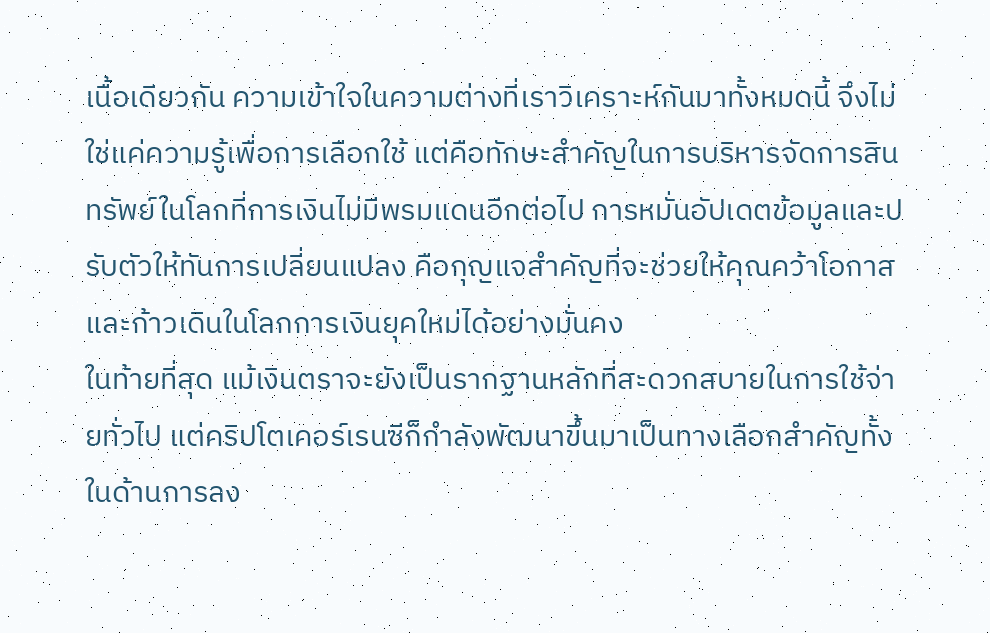เนื้อเดียวกัน ความเข้าใจในความต่างที่เราวิเคราะห์กันมาทั้งหมดนี้ จึงไม่ใช่แค่ความรู้เพื่อการเลือกใช้ แต่คือทักษะสำคัญในการบริหารจัดการสินทรัพย์ในโลกที่การเงินไม่มีพรมแดนอีกต่อไป การหมั่นอัปเดตข้อมูลและปรับตัวให้ทันการเปลี่ยนแปลง คือกุญแจสำคัญที่จะช่วยให้คุณคว้าโอกาสและก้าวเดินในโลกการเงินยุคใหม่ได้อย่างมั่นคง
ในท้ายที่สุด แม้เงินตราจะยังเป็นรากฐานหลักที่สะดวกสบายในการใช้จ่ายทั่วไป แต่คริปโตเคอร์เรนซีก็กำลังพัฒนาขึ้นมาเป็นทางเลือกสำคัญทั้งในด้านการลง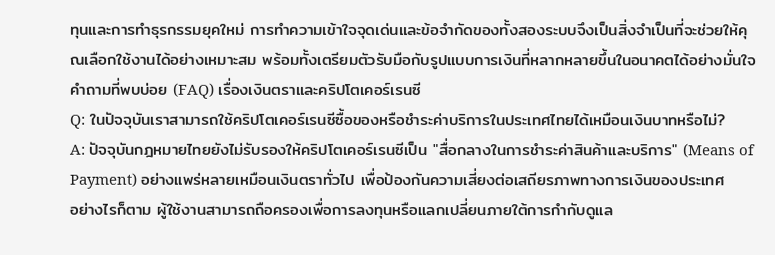ทุนและการทำธุรกรรมยุคใหม่ การทำความเข้าใจจุดเด่นและข้อจำกัดของทั้งสองระบบจึงเป็นสิ่งจำเป็นที่จะช่วยให้คุณเลือกใช้งานได้อย่างเหมาะสม พร้อมทั้งเตรียมตัวรับมือกับรูปแบบการเงินที่หลากหลายขึ้นในอนาคตได้อย่างมั่นใจ
คำถามที่พบบ่อย (FAQ) เรื่องเงินตราและคริปโตเคอร์เรนซี
Q: ในปัจจุบันเราสามารถใช้คริปโตเคอร์เรนซีซื้อของหรือชำระค่าบริการในประเทศไทยได้เหมือนเงินบาทหรือไม่?
A: ปัจจุบันกฎหมายไทยยังไม่รับรองให้คริปโตเคอร์เรนซีเป็น "สื่อกลางในการชำระค่าสินค้าและบริการ" (Means of Payment) อย่างแพร่หลายเหมือนเงินตราทั่วไป เพื่อป้องกันความเสี่ยงต่อเสถียรภาพทางการเงินของประเทศ
อย่างไรก็ตาม ผู้ใช้งานสามารถถือครองเพื่อการลงทุนหรือแลกเปลี่ยนภายใต้การกำกับดูแล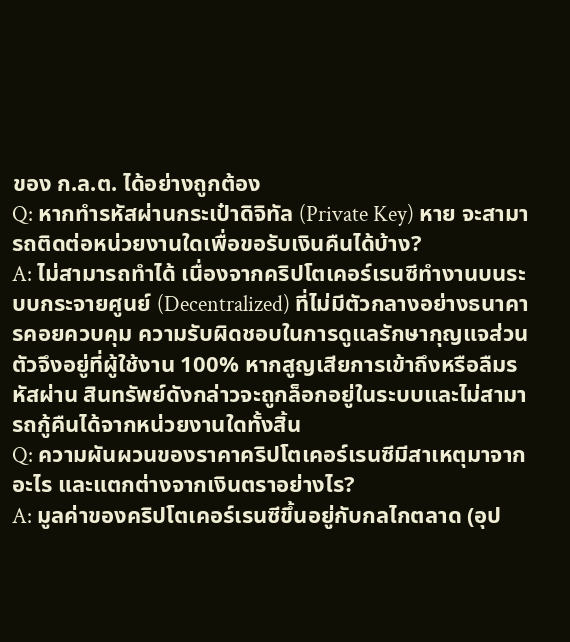ของ ก.ล.ต. ได้อย่างถูกต้อง
Q: หากทำรหัสผ่านกระเป๋าดิจิทัล (Private Key) หาย จะสามารถติดต่อหน่วยงานใดเพื่อขอรับเงินคืนได้บ้าง?
A: ไม่สามารถทำได้ เนื่องจากคริปโตเคอร์เรนซีทำงานบนระบบกระจายศูนย์ (Decentralized) ที่ไม่มีตัวกลางอย่างธนาคารคอยควบคุม ความรับผิดชอบในการดูแลรักษากุญแจส่วนตัวจึงอยู่ที่ผู้ใช้งาน 100% หากสูญเสียการเข้าถึงหรือลืมรหัสผ่าน สินทรัพย์ดังกล่าวจะถูกล็อกอยู่ในระบบและไม่สามารถกู้คืนได้จากหน่วยงานใดทั้งสิ้น
Q: ความผันผวนของราคาคริปโตเคอร์เรนซีมีสาเหตุมาจากอะไร และแตกต่างจากเงินตราอย่างไร?
A: มูลค่าของคริปโตเคอร์เรนซีขึ้นอยู่กับกลไกตลาด (อุป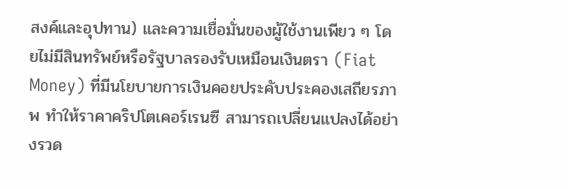สงค์และอุปทาน) และความเชื่อมั่นของผู้ใช้งานเพียว ๆ โดยไม่มีสินทรัพย์หรือรัฐบาลรองรับเหมือนเงินตรา (Fiat Money) ที่มีนโยบายการเงินคอยประคับประคองเสถียรภาพ ทำให้ราคาคริปโตเคอร์เรนซี สามารถเปลี่ยนแปลงได้อย่างรวด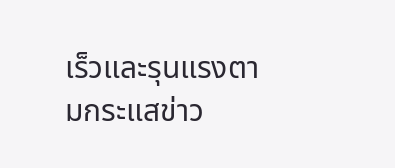เร็วและรุนแรงตามกระแสข่าว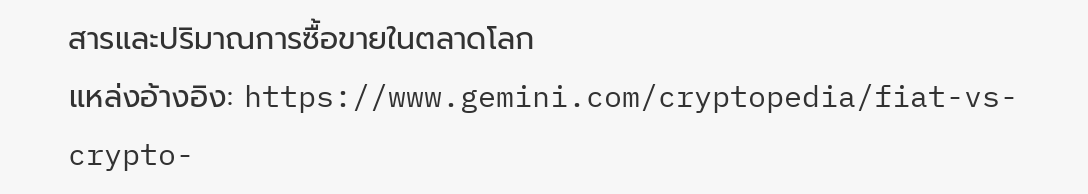สารและปริมาณการซื้อขายในตลาดโลก
แหล่งอ้างอิง: https://www.gemini.com/cryptopedia/fiat-vs-crypto-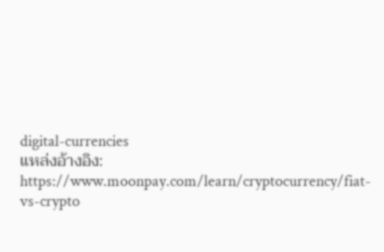digital-currencies
แหล่งอ้างอิง: https://www.moonpay.com/learn/cryptocurrency/fiat-vs-crypto